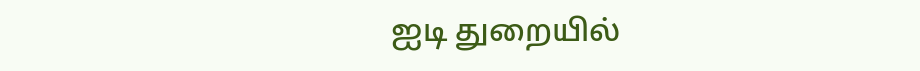ஐடி துறையில்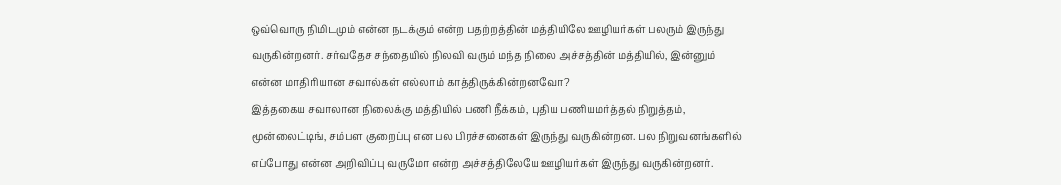ஒவ்வொரு நிமிடமும் என்ன நடக்கும் என்ற பதற்றத்தின் மத்தியிலே ஊழியர்கள் பலரும் இருந்து வருகின்றனர். சர்வதேச சந்தையில் நிலவி வரும் மந்த நிலை அச்சத்தின் மத்தியில், இன்னும் என்ன மாதிரியான சவால்கள் எல்லாம் காத்திருக்கின்றனவோ?
இத்தகைய சவாலான நிலைக்கு மத்தியில் பணி நீக்கம், புதிய பணியமர்த்தல் நிறுத்தம், மூன்லைட்டிங், சம்பள குறைப்பு என பல பிரச்சனைகள் இருந்து வருகின்றன. பல நிறுவனங்களில் எப்போது என்ன அறிவிப்பு வருமோ என்ற அச்சத்திலேயே ஊழியர்கள் இருந்து வருகின்றனர்.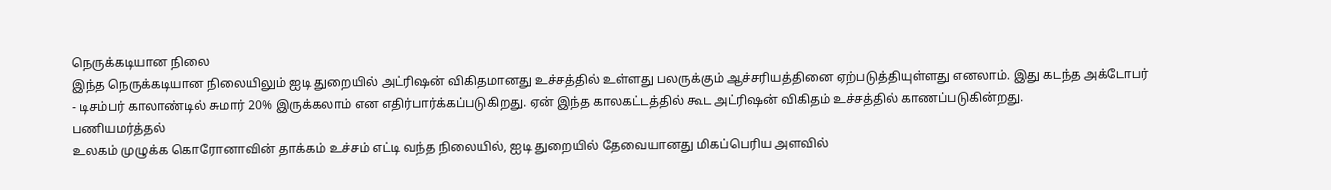நெருக்கடியான நிலை
இந்த நெருக்கடியான நிலையிலும் ஐடி துறையில் அட்ரிஷன் விகிதமானது உச்சத்தில் உள்ளது பலருக்கும் ஆச்சரியத்தினை ஏற்படுத்தியுள்ளது எனலாம். இது கடந்த அக்டோபர் - டிசம்பர் காலாண்டில் சுமார் 20% இருக்கலாம் என எதிர்பார்க்கப்படுகிறது. ஏன் இந்த காலகட்டத்தில் கூட அட்ரிஷன் விகிதம் உச்சத்தில் காணப்படுகின்றது.
பணியமர்த்தல்
உலகம் முழுக்க கொரோனாவின் தாக்கம் உச்சம் எட்டி வந்த நிலையில், ஐடி துறையில் தேவையானது மிகப்பெரிய அளவில்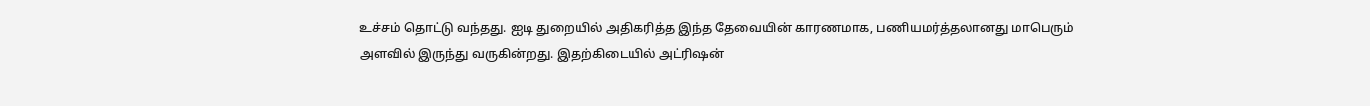உச்சம் தொட்டு வந்தது. ஐடி துறையில் அதிகரித்த இந்த தேவையின் காரணமாக, பணியமர்த்தலானது மாபெரும் அளவில் இருந்து வருகின்றது. இதற்கிடையில் அட்ரிஷன்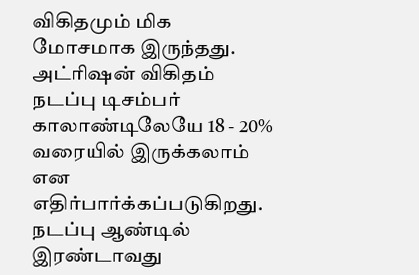விகிதமும் மிக மோசமாக இருந்தது.
அட்ரிஷன் விகிதம்
நடப்பு டிசம்பர் காலாண்டிலேயே 18 - 20% வரையில் இருக்கலாம் என எதிர்பார்க்கப்படுகிறது. நடப்பு ஆண்டில் இரண்டாவது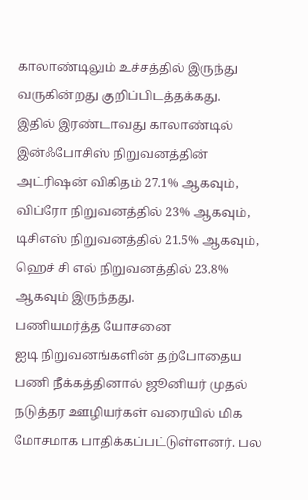காலாண்டிலும் உச்சத்தில் இருந்து வருகின்றது குறிப்பிடத்தக்கது.
இதில் இரண்டாவது காலாண்டில் இன்ஃபோசிஸ் நிறுவனத்தின் அட்ரிஷன் விகிதம் 27.1% ஆகவும், விப்ரோ நிறுவனத்தில் 23% ஆகவும், டிசிஎஸ் நிறுவனத்தில் 21.5% ஆகவும், ஹெச் சி எல் நிறுவனத்தில் 23.8% ஆகவும் இருந்தது.
பணியமர்த்த யோசனை
ஐடி நிறுவனங்களின் தற்போதைய பணி நீக்கத்தினால் ஜூனியர் முதல் நடுத்தர ஊழியர்கள் வரையில் மிக மோசமாக பாதிக்கப்பட்டுள்ளனர். பல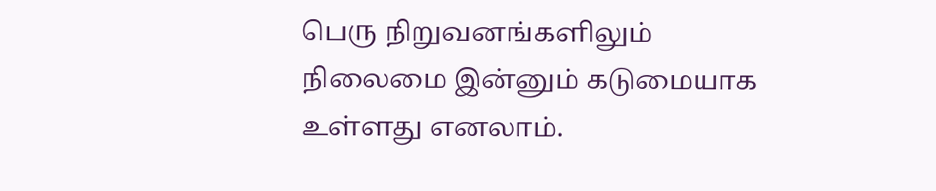பெரு நிறுவனங்களிலும் நிலைமை இன்னும் கடுமையாக உள்ளது எனலாம்.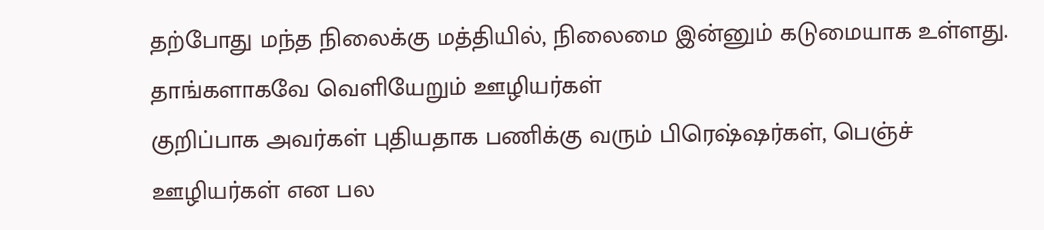தற்போது மந்த நிலைக்கு மத்தியில், நிலைமை இன்னும் கடுமையாக உள்ளது.
தாங்களாகவே வெளியேறும் ஊழியர்கள்
குறிப்பாக அவர்கள் புதியதாக பணிக்கு வரும் பிரெஷ்ஷர்கள், பெஞ்ச் ஊழியர்கள் என பல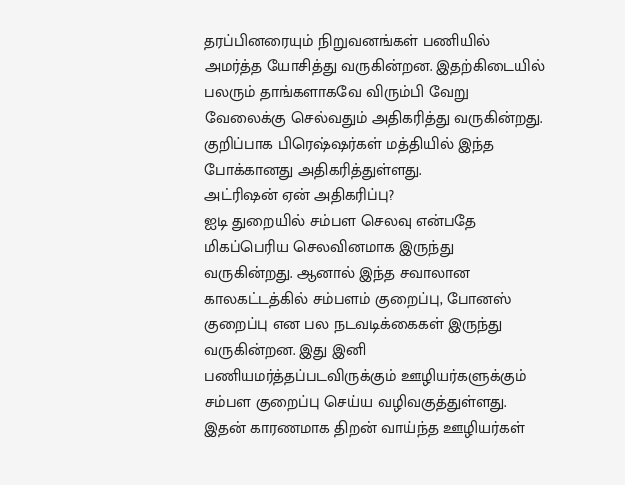தரப்பினரையும் நிறுவனங்கள் பணியில் அமர்த்த யோசித்து வருகின்றன. இதற்கிடையில் பலரும் தாங்களாகவே விரும்பி வேறு வேலைக்கு செல்வதும் அதிகரித்து வருகின்றது. குறிப்பாக பிரெஷ்ஷர்கள் மத்தியில் இந்த போக்கானது அதிகரித்துள்ளது.
அட்ரிஷன் ஏன் அதிகரிப்பு?
ஐடி துறையில் சம்பள செலவு என்பதே மிகப்பெரிய செலவினமாக இருந்து வருகின்றது. ஆனால் இந்த சவாலான காலகட்டத்கில் சம்பளம் குறைப்பு, போனஸ் குறைப்பு என பல நடவடிக்கைகள் இருந்து வருகின்றன. இது இனி பணியமர்த்தப்படவிருக்கும் ஊழியர்களுக்கும் சம்பள குறைப்பு செய்ய வழிவகுத்துள்ளது. இதன் காரணமாக திறன் வாய்ந்த ஊழியர்கள்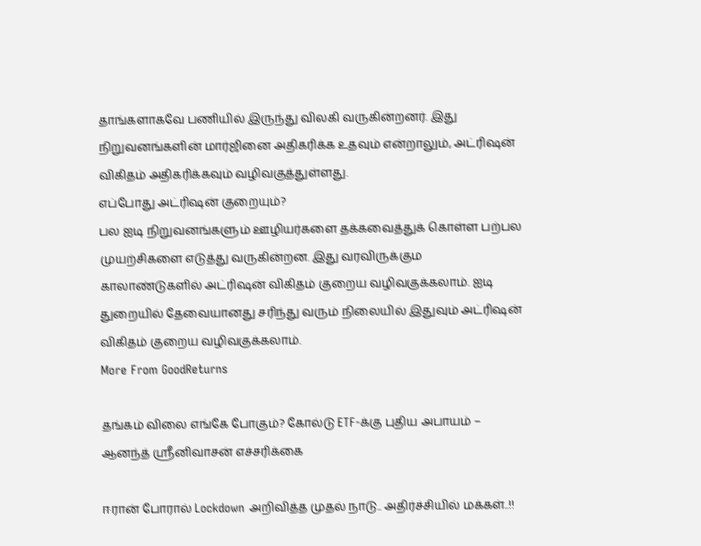தாங்களாகவே பணியில் இருந்து விலகி வருகின்றனர். இது நிறுவனங்களின் மார்ஜினை அதிகரிக்க உதவும் என்றாலும், அட்ரிஷன் விகிதம் அதிகரிக்கவும் வழிவகுத்துள்ளது.
எப்போது அட்ரிஷன் குறையும்?
பல ஐடி நிறுவனங்களும் ஊழியர்களை தக்கவைத்துக் கொள்ள பற்பல முயற்சிகளை எடுத்து வருகின்றன. இது வரவிருக்கும காலாண்டுகளில் அட்ரிஷன் விகிதம் குறைய வழிவகுக்கலாம். ஐடி துறையில் தேவையானது சரிந்து வரும் நிலையில் இதுவும் அட்ரிஷன் விகிதம் குறைய வழிவகுக்கலாம்.
More From GoodReturns

தங்கம் விலை எங்கே போகும்? கோல்டு ETF-க்கு புதிய அபாயம் – ஆனந்த் ஸ்ரீனிவாசன் எச்சரிக்கை

ஈரான் போரால் Lockdown அறிவித்த முதல் நாடு.. அதிர்ச்சியில் மக்கள்..!!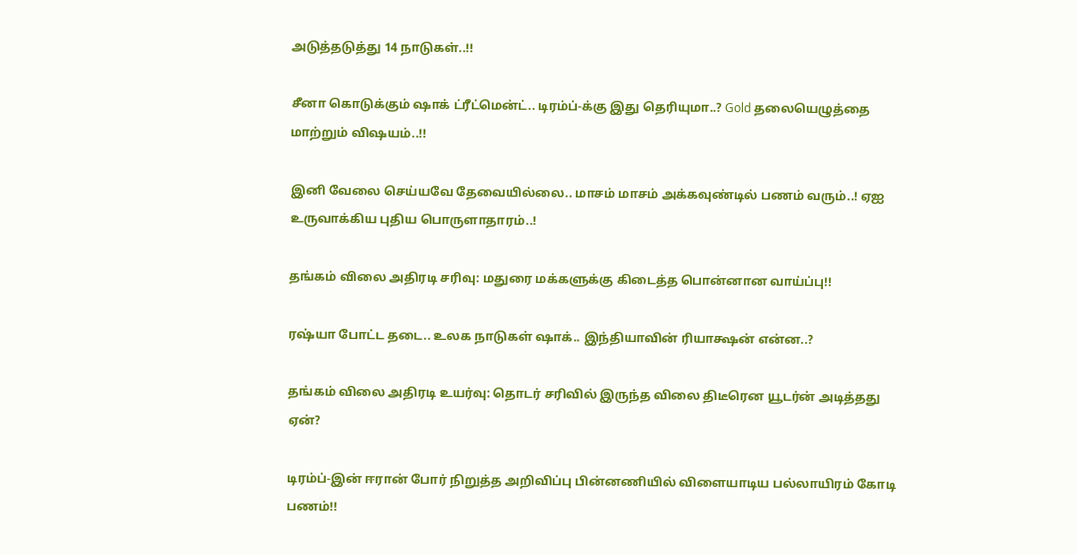அடுத்தடுத்து 14 நாடுகள்..!!

சீனா கொடுக்கும் ஷாக் ட்ரீட்மென்ட்.. டிரம்ப்-க்கு இது தெரியுமா..? Gold தலையெழுத்தை மாற்றும் விஷயம்..!!

இனி வேலை செய்யவே தேவையில்லை.. மாசம் மாசம் அக்கவுண்டில் பணம் வரும்..! ஏஐ உருவாக்கிய புதிய பொருளாதாரம்..!

தங்கம் விலை அதிரடி சரிவு: மதுரை மக்களுக்கு கிடைத்த பொன்னான வாய்ப்பு!!

ரஷ்யா போட்ட தடை.. உலக நாடுகள் ஷாக்.. இந்தியாவின் ரியாக்ஷன் என்ன..?

தங்கம் விலை அதிரடி உயர்வு: தொடர் சரிவில் இருந்த விலை திடீரென யூடர்ன் அடித்தது ஏன்?

டிரம்ப்-இன் ஈரான் போர் நிறுத்த அறிவிப்பு பின்னணியில் விளையாடிய பல்லாயிரம் கோடி பணம்!!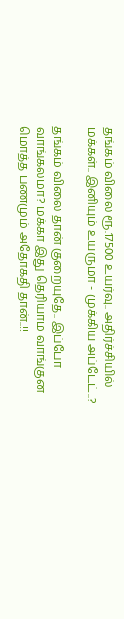தங்கம் விலை ரூ.17500 உயர்வு.. அதிர்ச்சியில் மக்கள்.. இனியும் உயருமா - முக்கிய அப்டேட்..?

தங்கம் விலை தான் குறையுதே.. இப்போ வாங்கலமா? மக்கா இது தெரியாம வாங்குன மொத்த பணமும் அதோகதி தான்..!!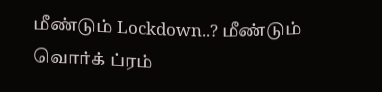மீண்டும் Lockdown..? மீண்டும் வொர்க் ப்ரம்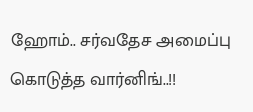ஹோம்.. சர்வதேச அமைப்பு கொடுத்த வார்னிங்..!!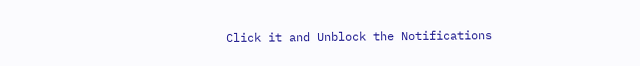Click it and Unblock the Notifications